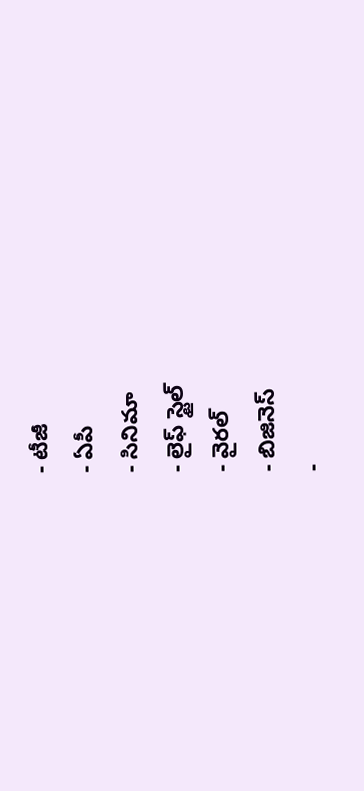- టీజీ
- ఏపీ
- సినిమా
- లైఫ్ స్టైల్
- వైరల్
- బిజినెస్
-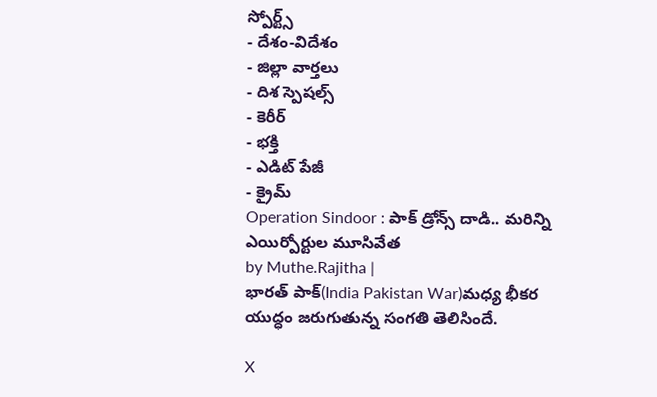స్పోర్ట్స్
- దేశం-విదేశం
- జిల్లా వార్తలు
- దిశ స్పెషల్స్
- కెరీర్
- భక్తి
- ఎడిట్ పేజీ
- క్రైమ్
Operation Sindoor : పాక్ డ్రోన్స్ దాడి.. మరిన్ని ఎయిర్పోర్టుల మూసివేత
by Muthe.Rajitha |
భారత్ పాక్(India Pakistan War)మధ్య భీకర యుద్ధం జరుగుతున్న సంగతి తెలిసిందే.

X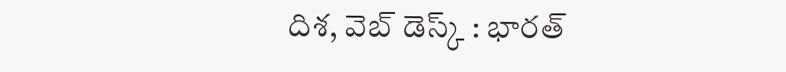దిశ, వెబ్ డెస్క్ : భారత్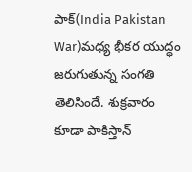పాక్(India Pakistan War)మధ్య భీకర యుద్ధం జరుగుతున్న సంగతి తెలిసిందే. శుక్రవారం కూడా పాకిస్తాన్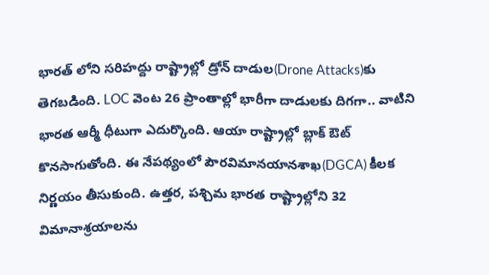భారత్ లోని సరిహద్దు రాష్ట్రాల్లో డ్రోన్ దాడుల(Drone Attacks)కు తెగబడింది. LOC వెంట 26 ప్రాంతాల్లో భారీగా దాడులకు దిగగా.. వాటిని భారత ఆర్మీ ధీటుగా ఎదుర్కొంది. ఆయా రాష్ట్రాల్లో బ్లాక్ ఔట్ కొనసాగుతోంది. ఈ నేపథ్యంలో పౌరవిమానయానశాఖ(DGCA) కీలక నిర్ణయం తీసుకుంది. ఉత్తర, పశ్చిమ భారత రాష్ట్రాల్లోని 32 విమానాశ్రయాలను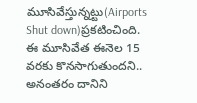మూసివేస్తున్నట్టు(Airports Shut down)ప్రకటించింది. ఈ మూసివేత ఈనెల 15 వరకు కొనసాగుతుందని.. అనంతరం దానిని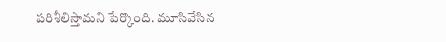పరిశీలిస్తామని పేర్కొంది. మూసివేసిన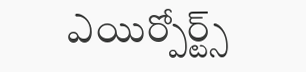ఎయిర్పోర్ట్స్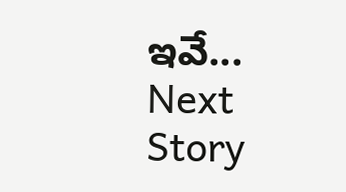ఇవే...
Next Story